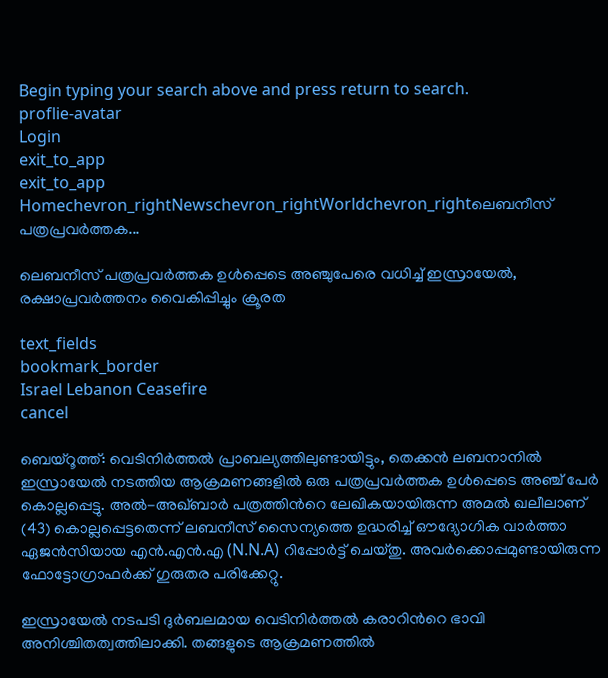Begin typing your search above and press return to search.
proflie-avatar
Login
exit_to_app
exit_to_app
Homechevron_rightNewschevron_rightWorldchevron_rightലെബനീസ് പത്രപ്രവർത്തക...

ലെബനീസ് പത്രപ്രവർത്തക ഉൾപ്പെടെ അഞ്ചുപേരെ വധിച്ച് ഇസ്രായേൽ, രക്ഷാപ്രവർത്തനം വൈകിപ്പിച്ചും ക്രൂരത

text_fields
bookmark_border
Israel Lebanon Ceasefire
cancel

ബെയ്റൂത്ത്: വെടിനിർത്തൽ പ്രാബല്യത്തിലുണ്ടായിട്ടും, തെക്കൻ ലബനാനിൽ ഇസ്രായേൽ നടത്തിയ ആക്രമണങ്ങളിൽ ഒരു പത്രപ്രവർത്തക ഉൾപ്പെടെ അഞ്ച് പേർ കൊല്ലപ്പെട്ടു. അൽ-അഖ്ബാർ പത്രത്തിന്‍റെ ലേഖികയായിരുന്ന അമൽ ഖലീലാണ് (43) കൊല്ലപ്പെട്ടതെന്ന് ലബനീസ് സൈന്യത്തെ ഉദ്ധരിച്ച് ഔദ്യോഗിക വാർത്താ ഏജൻസിയായ എൻ.എൻ.എ (N.N.A) റിപ്പോർട്ട് ചെയ്തു. അവർക്കൊപ്പമുണ്ടായിരുന്ന ഫോട്ടോഗ്രാഫർക്ക് ഗുരുതര പരിക്കേറ്റു.

ഇസ്രായേൽ നടപടി ദുർബലമായ വെടിനിർത്തൽ കരാറിന്‍റെ ഭാവി അനിശ്ചിതത്വത്തിലാക്കി. തങ്ങളുടെ ആക്രമണത്തിൽ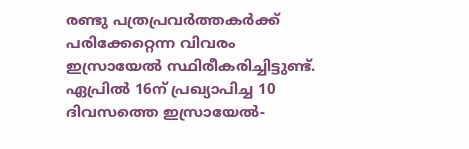രണ്ടു പത്രപ്രവർത്തകർക്ക് പരിക്കേറ്റെന്ന വിവരം ഇസ്രായേൽ സ്ഥിരീകരിച്ചിട്ടുണ്ട്. ഏപ്രിൽ 16ന് പ്രഖ്യാപിച്ച 10 ദിവസത്തെ ഇസ്രായേൽ-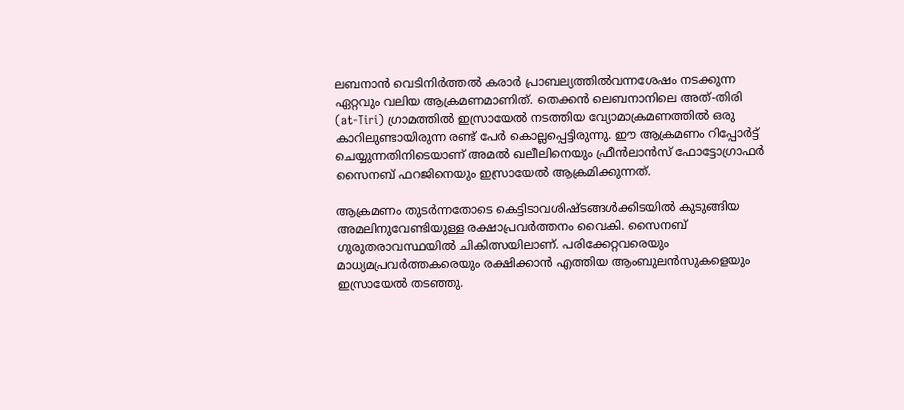ലബനാൻ വെടിനിർത്തൽ കരാർ പ്രാബല്യത്തിൽവന്നശേഷം നടക്കുന്ന ഏറ്റവും വലിയ ആക്രമണമാണിത്. തെക്കൻ ലെബനാനിലെ അത്-തിരി (at-Tiri) ഗ്രാമത്തിൽ ഇസ്രായേൽ നടത്തിയ വ്യോമാക്രമണത്തിൽ ഒരു കാറിലുണ്ടായിരുന്ന രണ്ട് പേർ കൊല്ലപ്പെട്ടിരുന്നു. ഈ ആക്രമണം റിപ്പോർട്ട് ചെയ്യുന്നതിനിടെയാണ് അമൽ ഖലീലിനെയും ഫ്രീൻലാൻസ് ഫോട്ടോഗ്രാഫർ സൈനബ് ഫറജിനെയും ഇസ്രായേൽ ആക്രമിക്കുന്നത്.

ആക്രമണം തുടർന്നതോടെ കെട്ടിടാവശിഷ്ടങ്ങൾക്കിടയിൽ കുടുങ്ങിയ അമലിനുവേണ്ടിയുള്ള രക്ഷാപ്രവർത്തനം വൈകി. സൈനബ് ഗുരുതരാവസ്ഥയിൽ ചികിത്സയിലാണ്. പരിക്കേറ്റവരെയും മാധ്യമപ്രവർത്തകരെയും രക്ഷിക്കാൻ എത്തിയ ആംബുലൻസുകളെയും ഇസ്രായേൽ തടഞ്ഞു.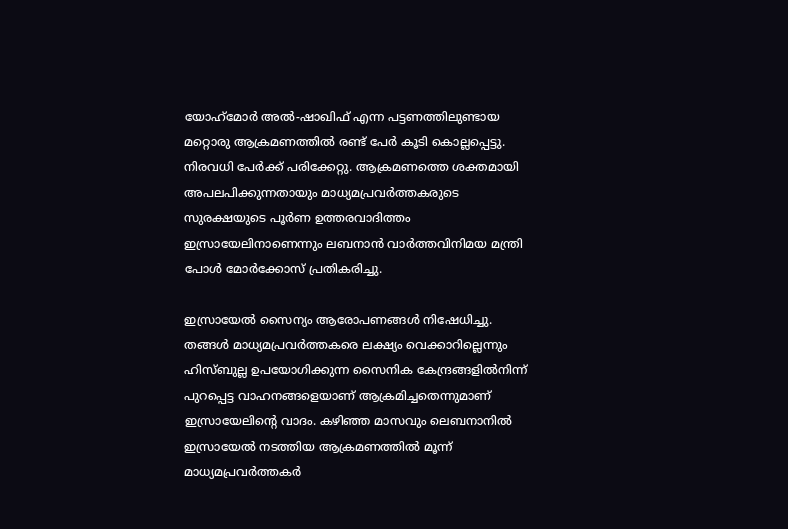യോഹ്‌മോർ അൽ-ഷാഖിഫ് എന്ന പട്ടണത്തിലുണ്ടായ മറ്റൊരു ആക്രമണത്തിൽ രണ്ട് പേർ കൂടി കൊല്ലപ്പെട്ടു. നിരവധി പേർക്ക് പരിക്കേറ്റു. ആക്രമണത്തെ ശക്തമായി അപലപിക്കുന്നതായും മാധ്യമപ്രവർത്തകരുടെ സുരക്ഷയുടെ പൂർണ ഉത്തരവാദിത്തം ഇസ്രായേലിനാണെന്നും ലബനാൻ വാർത്തവിനിമയ മന്ത്രി പോൾ മോർക്കോസ് പ്രതികരിച്ചു.

ഇസ്രായേൽ സൈന്യം ആരോപണങ്ങൾ നിഷേധിച്ചു. തങ്ങൾ മാധ്യമപ്രവർത്തകരെ ലക്ഷ്യം വെക്കാറില്ലെന്നും ഹിസ്ബുല്ല ഉപയോഗിക്കുന്ന സൈനിക കേന്ദ്രങ്ങളിൽനിന്ന് പുറപ്പെട്ട വാഹനങ്ങളെയാണ് ആക്രമിച്ചതെന്നുമാണ് ഇസ്രായേലിന്റെ വാദം. കഴിഞ്ഞ മാസവും ലെബനാനിൽ ഇസ്രായേൽ നടത്തിയ ആക്രമണത്തിൽ മൂന്ന് മാധ്യമപ്രവർത്തകർ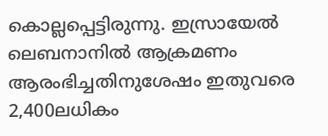കൊല്ലപ്പെട്ടിരുന്നു. ഇസ്രായേൽ ലെബനാനിൽ ആക്രമണം ആരംഭിച്ചതിനുശേഷം ഇതുവരെ 2,400ലധികം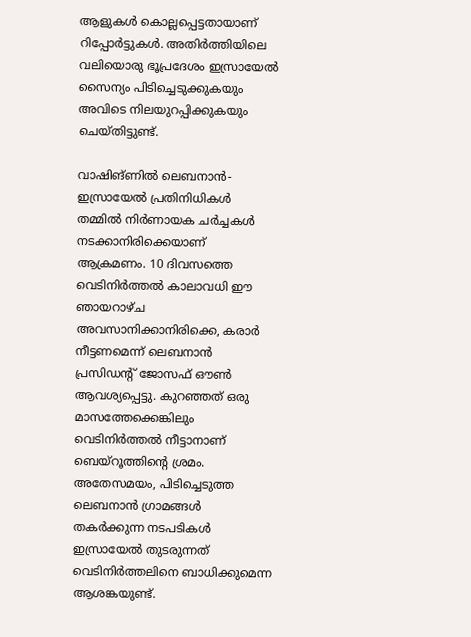ആളുകൾ കൊല്ലപ്പെട്ടതായാണ് റിപ്പോർട്ടുകൾ. അതിർത്തിയിലെ വലിയൊരു ഭൂപ്രദേശം ഇസ്രായേൽ സൈന്യം പിടിച്ചെടുക്കുകയും അവിടെ നിലയുറപ്പിക്കുകയും ചെയ്തിട്ടുണ്ട്.

വാഷിങ്ണിൽ ലെബനാൻ-ഇസ്രായേൽ പ്രതിനിധികൾ തമ്മിൽ നിർണായക ചർച്ചകൾ നടക്കാനിരിക്കെയാണ് ആക്രമണം. 10 ദിവസത്തെ വെടിനിർത്തൽ കാലാവധി ഈ ഞായറാഴ്ച അവസാനിക്കാനിരിക്കെ, കരാർ നീട്ടണമെന്ന് ലെബനാൻ പ്രസിഡന്റ് ജോസഫ് ഔൺ ആവശ്യപ്പെട്ടു. കുറഞ്ഞത് ഒരു മാസത്തേക്കെങ്കിലും വെടിനിർത്തൽ നീട്ടാനാണ് ബെയ്റൂത്തിന്‍റെ ശ്രമം. അതേസമയം, പിടിച്ചെടുത്ത ലെബനാൻ ഗ്രാമങ്ങൾ തകർക്കുന്ന നടപടികൾ ഇസ്രായേൽ തുടരുന്നത് വെടിനിർത്തലിനെ ബാധിക്കുമെന്ന ആശങ്കയുണ്ട്.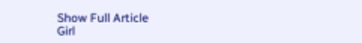Show Full Article
Girl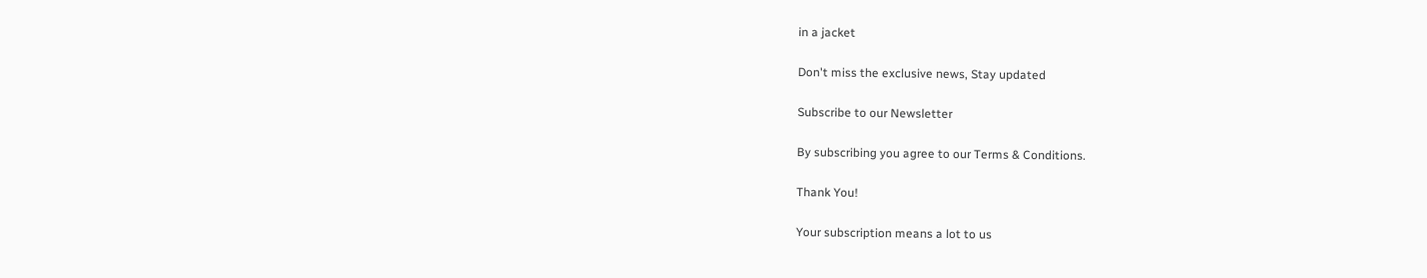in a jacket

Don't miss the exclusive news, Stay updated

Subscribe to our Newsletter

By subscribing you agree to our Terms & Conditions.

Thank You!

Your subscription means a lot to us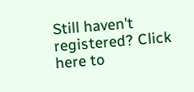Still haven't registered? Click here to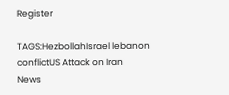Register

TAGS:HezbollahIsrael lebanon conflictUS Attack on Iran
News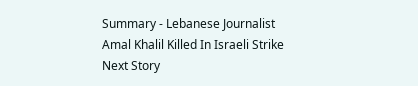Summary - Lebanese Journalist Amal Khalil Killed In Israeli Strike
Next Story